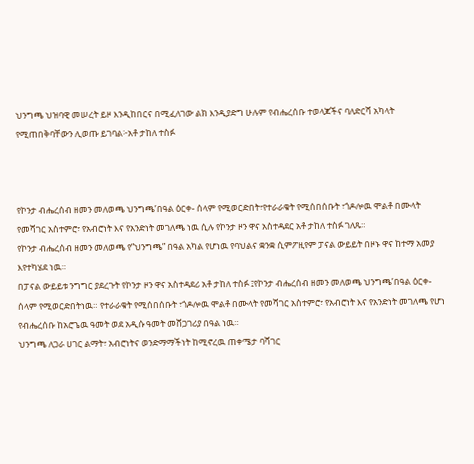ህንግጫ ህዝባዊ መሠረት ይዞ እንዲከበርና በሚፈለገው ልክ እንዲያድግ ሁሉም የብሔረሰቡ ተወላጆችና ባለድርሻ አካላት የሚጠበቅባቸውን ሊወጡ ይገባል፦አቶ ታከለ ተስፉ



የኮንታ ብሔረሰብ ዘመን መለወጫ ህንግጫ’በዓል ዕርቀ- ሰላም የሚወርድበት፣የተራራቁት የሚሰበሰቡት ፣ጎዶሎዉ ሞልቶ በሙላት የመሻገር አስተምሮ፣ የአብሮነት እና የአንድነት መገለጫ ነዉ ሲሉ የኮንታ ዞን ዋና አስተዳደር አቶ ታከለ ተስፉ ገለጹ።
የኮንታ ብሔረሰብ ዘመን መለወጫ የ”ህንግጫ” በዓል አካል የሆነዉ የባህልና ቋንቋ ሲምፖዚየም ፓናል ውይይት በዞኑ ዋና ከተማ አመያ እየተካሄደ ነዉ።
በፓናል ውይይቱ ንግግር ያደረጉት የኮንታ ዞን ዋና አስተዳደሪ አቶ ታከለ ተስፉ ፤የኮንታ ብሔረሰብ ዘመን መለወጫ ህንግጫ’በዓል ዕርቀ- ሰላም የሚወርድበትነዉ። የተራራቁት የሚሰበሰቡት ፣ጎዶሎዉ ሞልቶ በሙላት የመሻገር አስተምሮ፣ የአብሮነት እና የአንድነት መገለጫ የሆነ የብሔረሰቡ ከአሮጌዉ ዓመት ወደ አዲሱ ዓመት መሸጋገሪያ በዓል ነዉ።
ህንግጫ ለጋራ ሀገር ልማት፣ አብሮነትና ወንድማማችነት ከሚኖረዉ ጠቀሜታ ባሻገር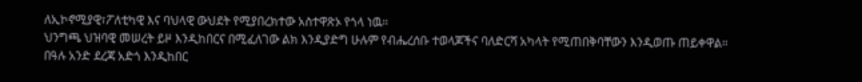ለኢኮኖሚያዊ፣ፖለቲካዊ እና ባህላዊ ውህደት የሚያበረክተው አስተዋጽኦ የጎላ ነዉ።
ህንግጫ ህዝባዊ መሠረት ይዞ እንዲከበርና በሚፈለገው ልክ እንዲያድግ ሁሉም የብሔረሰቡ ተወላጆችና ባለድርሻ አካላት የሚጠበቅባቸውን እንዲወጡ ጠይቀዋል።
በዓሉ አንድ ደረጃ አድጎ እንዲከበር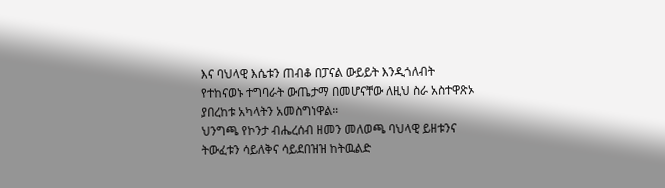እና ባህላዊ እሴቱን ጠብቆ በፓናል ውይይት እንዲጎለብት የተከናወኑ ተግባራት ውጤታማ በመሆናቸው ለዚህ ስራ አስተዋጽኦ ያበረከቱ አካላትን አመስግነዋል።
ህንግጫ የኮንታ ብሔረሰብ ዘመን መለወጫ ባህላዊ ይዘቱንና ትውፈቱን ሳይለቅና ሳይደበዝዝ ከትዉልድ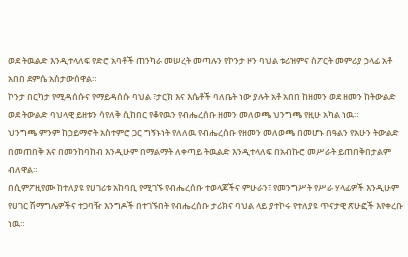ወደ ትዉልድ እንዲተላለፍ የድሮ አባቶች ጠንካራ መሠረት መጣሉን የኮንታ ዞን ባህል ቱሪዝምና ስፖርት መምሪያ ኃላፊ አቶ አበበ ደምሴ አስታውሰዋል።
ኮንታ በርካታ የሚዳሰሱና የማይዳሰሱ ባህል ፣ታርክ እና እሴቶች ባለቤት ነው ያሉት አቶ አበበ ከዘመን ወደ ዘመን ከትውልድ ወደ ትውልድ ባህላዊ ይዘቱን ሳየለቅ ሲከበር የቆየዉን የብሔረሰቡ ዘመን መለወጫ ህንግጫ የዚሁ አካል ነዉ።
ህንግጫ ምንም ከኃይማኖት አስተምሮ ጋር ግኝኑነት የለለዉ የብሔረሰቡ የዘመን መለወጫ በመሆኑ በዓልን የአሁን ትውልድ በመጠበቅ እና በመንከባከብ እንዲሁም በማልማት ለቀጣይ ትዉልድ እንዲተላለፍ በአብኩሮ መሥራት ይጠበቅበታልም ብለዋል።
በሲምፖዚየሙ ከተለያዩ የሀገሪቱ አከባቢ የሚገኙ የብሔረሰቡ ተወላጆችና ምሁራን፣ የመንግሥት የሥራ ሃላፊዎች እንዲሁም የሀገር ሽማግሌዎችና ተጋባዥ እንግዶች በተገኙበት የብሔረሰቡ ታሪክና ባህል ላይ ያተኮሩ የተለያዩ ጥናታዊ ጽሁፎች እየቀረቡ ነዉ።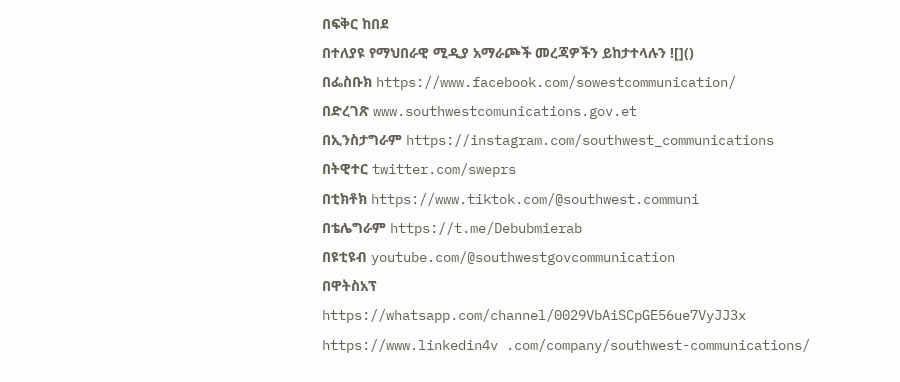በፍቅር ከበደ
በተለያዩ የማህበራዊ ሚዲያ አማራጮች መረጃዎችን ይከታተላሉን ![]()
በፌስቡክ https://www.facebook.com/sowestcommunication/
በድረገጽ www.southwestcomunications.gov.et
በኢንስታግራም https://instagram.com/southwest_communications
በትዊተር twitter.com/sweprs
በቲክቶክ https://www.tiktok.com/@southwest.communi
በቴሌግራም https://t.me/Debubmierab
በዩቲዩብ youtube.com/@southwestgovcommunication
በዋትስአፕ
https://whatsapp.com/channel/0029VbAiSCpGE56ue7VyJJ3x
https://www.linkedin4v .com/company/southwest-communications/